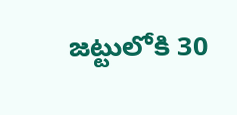జట్టులోకి 30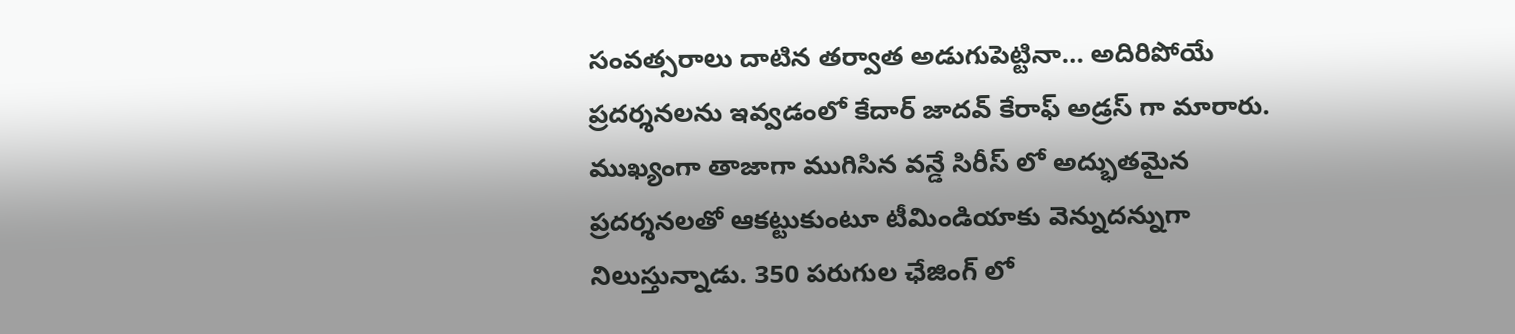సంవత్సరాలు దాటిన తర్వాత అడుగుపెట్టినా… అదిరిపోయే ప్రదర్శనలను ఇవ్వడంలో కేదార్ జాదవ్ కేరాఫ్ అడ్రస్ గా మారారు. ముఖ్యంగా తాజాగా ముగిసిన వన్డే సిరీస్ లో అద్భుతమైన ప్రదర్శనలతో ఆకట్టుకుంటూ టీమిండియాకు వెన్నుదన్నుగా నిలుస్తున్నాడు. 350 పరుగుల ఛేజింగ్ లో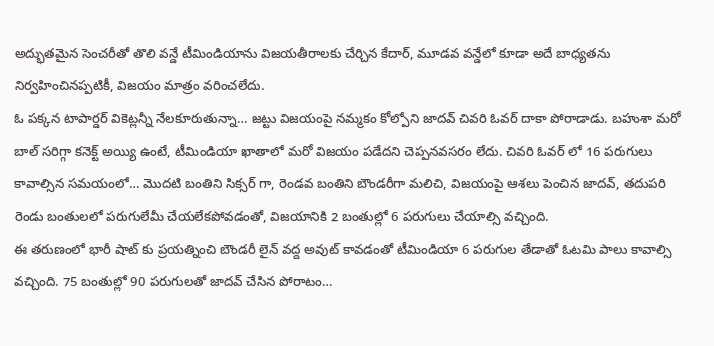అద్భుతమైన సెంచరీతో తొలి వన్డే టీమిండియాను విజయతీరాలకు చేర్చిన కేదార్, మూడవ వన్డేలో కూడా అదే బాధ్యతను నిర్వహించినప్పటికీ, విజయం మాత్రం వరించలేదు.
ఓ పక్కన టాపార్డర్ వికెట్లన్నీ నేలకూరుతున్నా… జట్టు విజయంపై నమ్మకం కోల్పోని జాదవ్ చివరి ఓవర్ దాకా పోరాడాడు. బహుశా మరో బాల్ సరిగ్గా కనెక్ట్ అయ్యి ఉంటే, టీమిండియా ఖాతాలో మరో విజయం పడేదని చెప్పనవసరం లేదు. చివరి ఓవర్ లో 16 పరుగులు కావాల్సిన సమయంలో… మొదటి బంతిని సిక్సర్ గా, రెండవ బంతిని బౌండరీగా మలిచి, విజయంపై ఆశలు పెంచిన జాదవ్, తదుపరి రెండు బంతులలో పరుగులేమీ చేయలేకపోవడంతో, విజయానికి 2 బంతుల్లో 6 పరుగులు చేయాల్సి వచ్చింది.
ఈ తరుణంలో భారీ షాట్ కు ప్రయత్నించి బౌండరీ లైన్ వద్ద అవుట్ కావడంతో టీమిండియా 6 పరుగుల తేడాతో ఓటమి పాలు కావాల్సి వచ్చింది. 75 బంతుల్లో 90 పరుగులతో జాదవ్ చేసిన పోరాటం…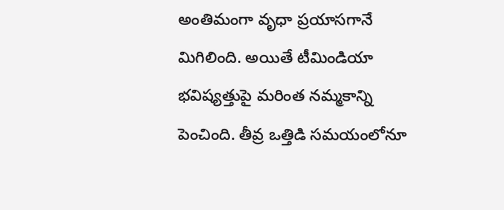అంతిమంగా వృధా ప్రయాసగానే మిగిలింది. అయితే టీమిండియా భవిష్యత్తుపై మరింత నమ్మకాన్ని పెంచింది. తీవ్ర ఒత్తిడి సమయంలోనూ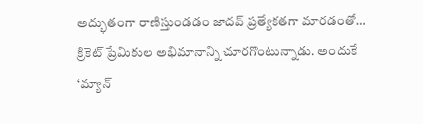అద్భుతంగా రాణిస్తుండడం జాదవ్ ప్రత్యేకతగా మారడంతో… క్రికెట్ ప్రేమికుల అభిమానాన్ని చూరగొంటున్నాడు. అందుకే ‘మ్యాన్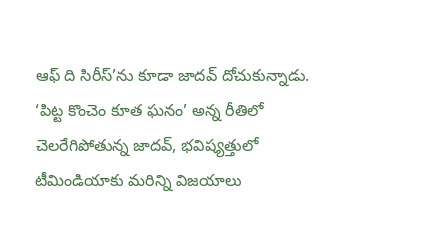ఆఫ్ ది సిరీస్’ను కూడా జాదవ్ దోచుకున్నాడు. ‘పిట్ట కొంచెం కూత ఘనం’ అన్న రీతిలో చెలరేగిపోతున్న జాదవ్, భవిష్యత్తులో టీమిండియాకు మరిన్ని విజయాలు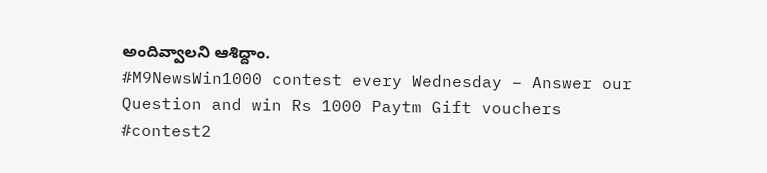అందివ్వాలని ఆశిద్దాం.
#M9NewsWin1000 contest every Wednesday – Answer our Question and win Rs 1000 Paytm Gift vouchers #contest2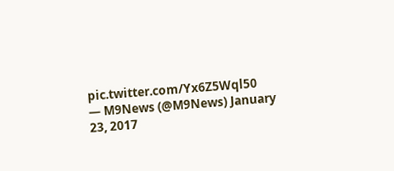pic.twitter.com/Yx6Z5Wql50
— M9News (@M9News) January 23, 2017